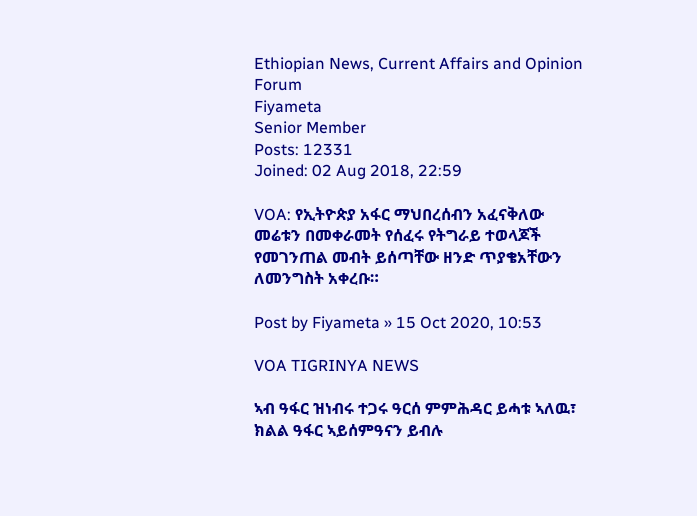Ethiopian News, Current Affairs and Opinion Forum
Fiyameta
Senior Member
Posts: 12331
Joined: 02 Aug 2018, 22:59

VOA: የኢትዮጵያ አፋር ማህበረሰብን አፈናቅለው መሬቱን በመቀራመት የሰፈሩ የትግራይ ተወላጆች የመገንጠል መብት ይሰጣቸው ዘንድ ጥያቄአቸውን ለመንግስት አቀረቡ።

Post by Fiyameta » 15 Oct 2020, 10:53

VOA TIGRINYA NEWS

ኣብ ዓፋር ዝነብሩ ተጋሩ ዓርሰ ምምሕዳር ይሓቱ ኣለዉ፣ ክልል ዓፋር ኣይሰምዓናን ይብሉ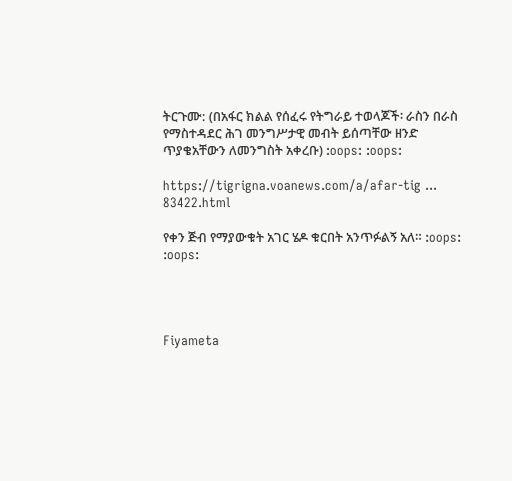ትርጉሙ: (በአፋር ክልል የሰፈሩ የትግራይ ተወላጆች፡ ራስን በራስ የማስተዳደር ሕገ መንግሥታዊ መብት ይሰጣቸው ዘንድ ጥያቄአቸውን ለመንግስት አቀረቡ) :oops: :oops:

https://tigrigna.voanews.com/a/afar-tig ... 83422.html

የቀን ጅብ የማያውቁት አገር ሄዶ ቁርበት አንጥፉልኝ አለ። :oops: :oops:




Fiyameta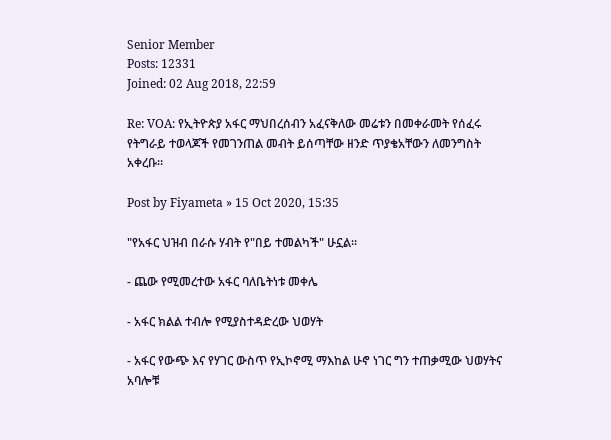Senior Member
Posts: 12331
Joined: 02 Aug 2018, 22:59

Re: VOA: የኢትዮጵያ አፋር ማህበረሰብን አፈናቅለው መሬቱን በመቀራመት የሰፈሩ የትግራይ ተወላጆች የመገንጠል መብት ይሰጣቸው ዘንድ ጥያቄአቸውን ለመንግስት አቀረቡ።

Post by Fiyameta » 15 Oct 2020, 15:35

"የአፋር ህዝብ በራሱ ሃብት የ"በይ ተመልካች" ሁኗል።

- ጨው የሚመረተው አፋር ባለቤትነቱ መቀሌ

- አፋር ክልል ተብሎ የሚያስተዳድረው ህወሃት

- አፋር የውጭ እና የሃገር ውስጥ የኢኮኖሚ ማእከል ሁኖ ነገር ግን ተጠቃሚው ህወሃትና አባሎቹ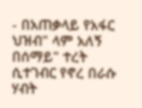- በአጠቃላይ የአፋር ህዝብ" ላም አለኝ በሰማይ" ተረት ሲተገብር የኖረ በራሱ ሃብት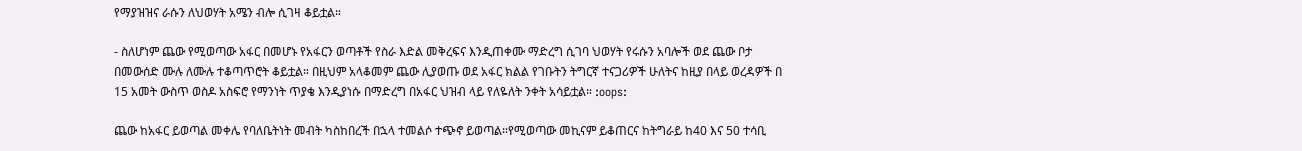የማያዝዝና ራሱን ለህወሃት አሜን ብሎ ሲገዛ ቆይቷል።

- ስለሆነም ጨው የሚወጣው አፋር በመሆኑ የአፋርን ወጣቶች የስራ እድል መቅረፍና እንዲጠቀሙ ማድረግ ሲገባ ህወሃት የሩሱን አባሎች ወደ ጨው ቦታ በመውሰድ ሙሉ ለሙሉ ተቆጣጥሮት ቆይቷል። በዚህም አላቆመም ጨው ሊያወጡ ወደ አፋር ክልል የገቡትን ትግርኛ ተናጋሪዎች ሁለትና ከዚያ በላይ ወረዳዎች በ 15 አመት ውስጥ ወስዶ አስፍሮ የማንነት ጥያቄ እንዲያነሱ በማድረግ በአፋር ህዝብ ላይ የለዬለት ንቀት አሳይቷል። :oops:

ጨው ከአፋር ይወጣል መቀሌ የባለቤትነት መብት ካስከበረች በኋላ ተመልሶ ተጭኖ ይወጣል።የሚወጣው መኪናም ይቆጠርና ከትግራይ ከ40 እና 50 ተሳቢ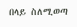በላይ ስለሚወጣ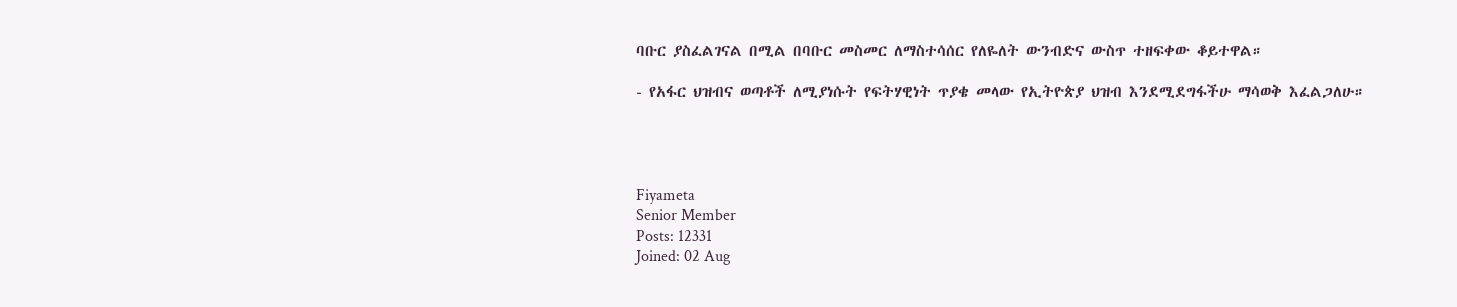ባቡር ያስፈልገናል በሚል በባቡር መስመር ለማስተሳሰር የለዬለት ውንብድና ውስጥ ተዘፍቀው ቆይተዋል።

- የአፋር ህዝብና ወጣቶች ለሚያነሱት የፍትሃዊነት ጥያቄ መላው የኢትዮጵያ ህዝብ እንደሚደግፋችሁ ማሳወቅ እፈልጋለሁ።




Fiyameta
Senior Member
Posts: 12331
Joined: 02 Aug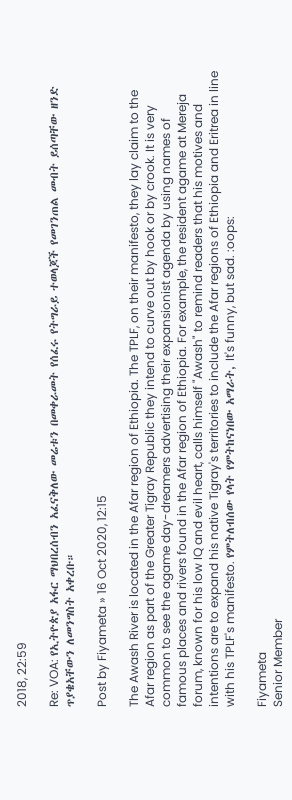2018, 22:59

Re: VOA: የኢትዮጵያ አፋር ማህበረሰብን አፈናቅለው መሬቱን በመቀራመት የሰፈሩ የትግራይ ተወላጆች የመገንጠል መብት ይሰጣቸው ዘንድ ጥያቄአቸውን ለመንግስት አቀረቡ።

Post by Fiyameta » 16 Oct 2020, 12:15

The Awash River is located in the Afar region of Ethiopia. The TPLF, on their manifesto, they lay claim to the Afar region as part of the Greater Tigray Republic they intend to curve out by hook or by crook. It is very common to see the agame day-dreamers advertising their expansionist agenda by using names of famous places and rivers found in the Afar region of Ethiopia. For example, the resident agame at Mereja forum, known for his low IQ and evil heart, calls himself "Awash" to remind readers that his motives and intentions are to expand his native Tigray's territories to include the Afar regions of Ethiopia and Eritrea in line with his TPLF's manifesto. የምትለብሰው የላት የምትከናነበው አማራት, It's funny, but sad. :oops:

Fiyameta
Senior Member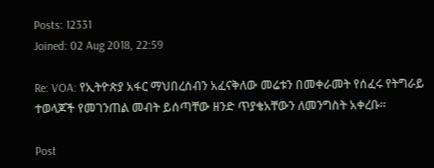Posts: 12331
Joined: 02 Aug 2018, 22:59

Re: VOA: የኢትዮጵያ አፋር ማህበረሰብን አፈናቅለው መሬቱን በመቀራመት የሰፈሩ የትግራይ ተወላጆች የመገንጠል መብት ይሰጣቸው ዘንድ ጥያቄአቸውን ለመንግስት አቀረቡ።

Post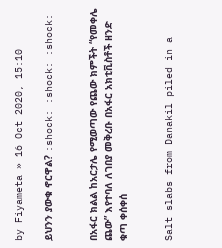by Fiyameta » 16 Oct 2020, 15:10

ይህንን ያውቁ ኖርዋል? :shock: :shock: :shock:


በአፋር ክልል ከአርታሌ የሚወጣው የጨው ክምችት “የመቀሌ ጨው” እየተባለ ለገበያ መቅረቡ በአፋር አክቲቪስቶች ዘንድ ቁጣ ቀሰቀሰ


Salt slabs from Danakil piled in a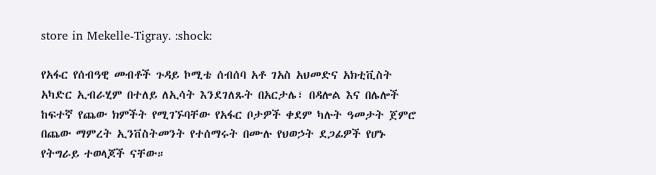store in Mekelle-Tigray. :shock:

የአፋር የሰብዓዊ መብቶች ጉዳይ ኮሚቴ ሰብሰባ አቶ ገአስ አህመድና አክቲቪስት አካድር ኢብራሂም በተለይ ለኢሳት እንደገለጹት በአርታሌ፣ በዳሎል እና በሌሎች ከፍተኛ የጨው ክምችት የሚገኙባቸው የአፋር ቦታዎች ቀደም ካሉት ዓመታት ጀምሮ በጨው ማምረት ኢንቨስትመንት የተሰማሩት በሙሉ የህወኃት ደጋፊዎች የሆኑ የትግራይ ተወላጆች ናቸው።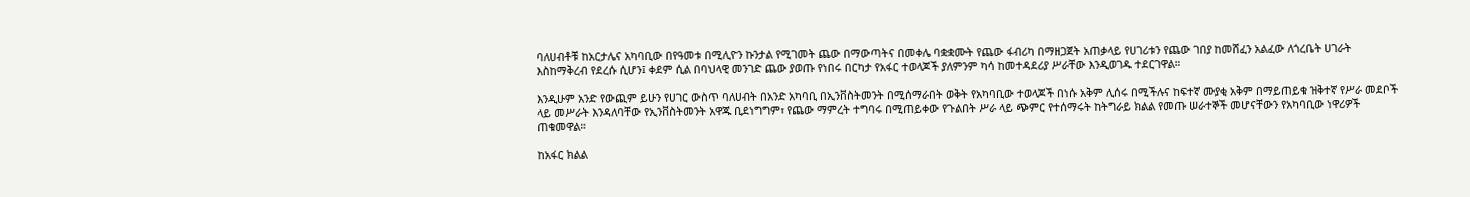ባለሀብቶቹ ከአርታሌና አካባቢው በየዓመቱ በሚሊዮን ኩንታል የሚገመት ጨው በማውጣትና በመቀሌ ባቋቋሙት የጨው ፋብሪካ በማዘጋጀት አጠቃላይ የሀገሪቱን የጨው ገበያ ከመሸፈን አልፈው ለጎረቤት ሀገራት እስከማቅረብ የደረሱ ሲሆን፤ ቀደም ሲል በባህላዊ መንገድ ጨው ያወጡ የነበሩ በርካታ የአፋር ተወላጆች ያለምንም ካሳ ከመተዳደሪያ ሥራቸው እንዲወገዱ ተደርገዋል።

እንዲሁም አንድ የውጪም ይሁን የሀገር ውስጥ ባለሀብት በአንድ አካባቢ በኢንቨስትመንት በሚሰማራበት ወቅት የአካባቢው ተወላጆች በነሱ አቅም ሊሰሩ በሚችሉና ከፍተኛ ሙያቂ አቅም በማይጠይቁ ዝቅተኛ የሥራ መደቦች ላይ መሥራት እንዳለባቸው የኢንቨስትመንት አዋጁ ቢደነግግም፣ የጨው ማምረት ተግባሩ በሚጠይቀው የጉልበት ሥራ ላይ ጭምር የተሰማሩት ከትግራይ ክልል የመጡ ሠራተኞች መሆናቸውን የአካባቢው ነዋሪዎች ጠቁመዋል።

ከአፋር ክልል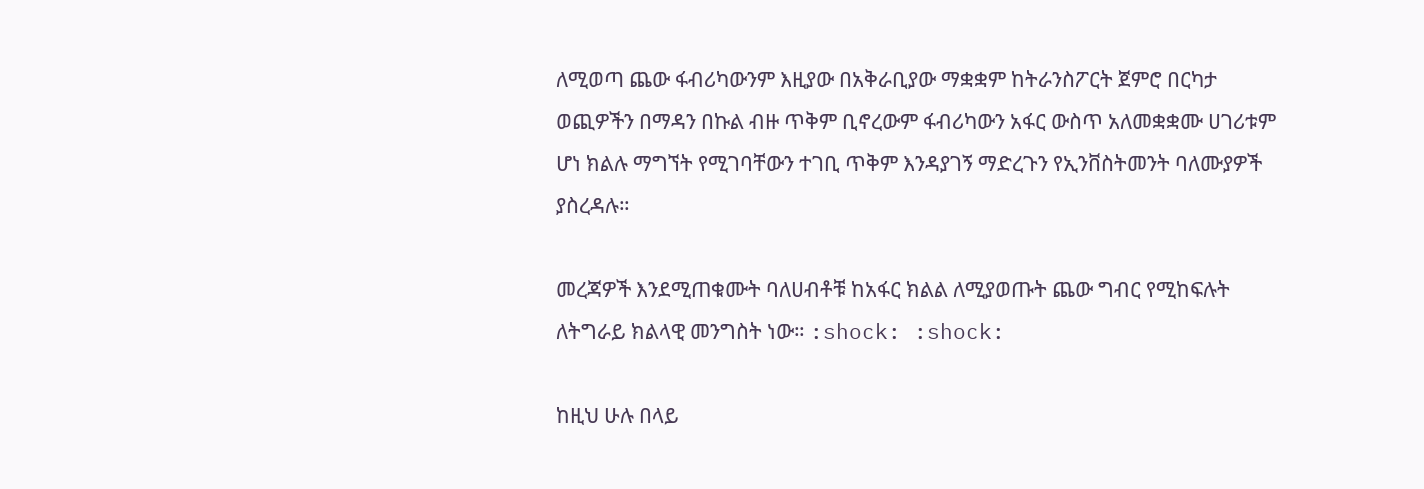ለሚወጣ ጨው ፋብሪካውንም እዚያው በአቅራቢያው ማቋቋም ከትራንስፖርት ጀምሮ በርካታ ወጪዎችን በማዳን በኩል ብዙ ጥቅም ቢኖረውም ፋብሪካውን አፋር ውስጥ አለመቋቋሙ ሀገሪቱም ሆነ ክልሉ ማግኘት የሚገባቸውን ተገቢ ጥቅም እንዳያገኝ ማድረጉን የኢንቨስትመንት ባለሙያዎች ያስረዳሉ።

መረጃዎች እንደሚጠቁሙት ባለሀብቶቹ ከአፋር ክልል ለሚያወጡት ጨው ግብር የሚከፍሉት ለትግራይ ክልላዊ መንግስት ነው። :shock: :shock:

ከዚህ ሁሉ በላይ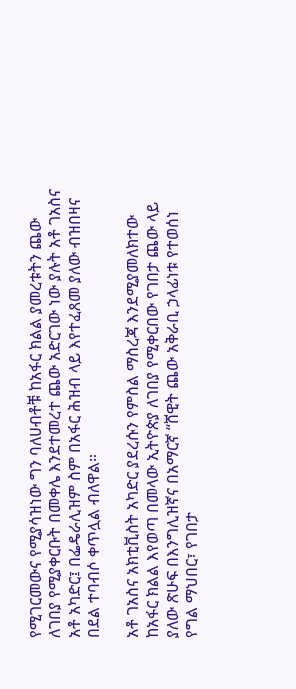የሚገርመውና የሚያሳዝነው ግን ባለሀብቶቹ ከአፋር ክልል ያመረቱትን ጨው ለገበያ የሚያቀርቡት በመቀሌ እንደተመረተ ጨው አድርገው ነው ያሉት አቶ ገአስና አቶ አካድር፤ በፌዴራሊዝም ስም በአፋር ሕዝብ ላይ እየተፈጸመ ያለው ብዝበዛና በደል ተባብሶ ቀጥሏል ብለዋል።

አቶ ገአስና አክቲቪስት አካድር ያደረሱን የምስል ማስረጃ እንደሚያመለክተው ከአፋር ክልል እየወጣ በመላው ኢትዮጵያ ለገበያ የሚቀርበው የገበታ ጨው ላይ ያለው ጽሁፍ በእንግሊዝኛና በአማርኛ “ሸዊት ጨው አቅራቢ ኃላፊነቱ የተወሰነ የግል ማህበር፣ የገበታ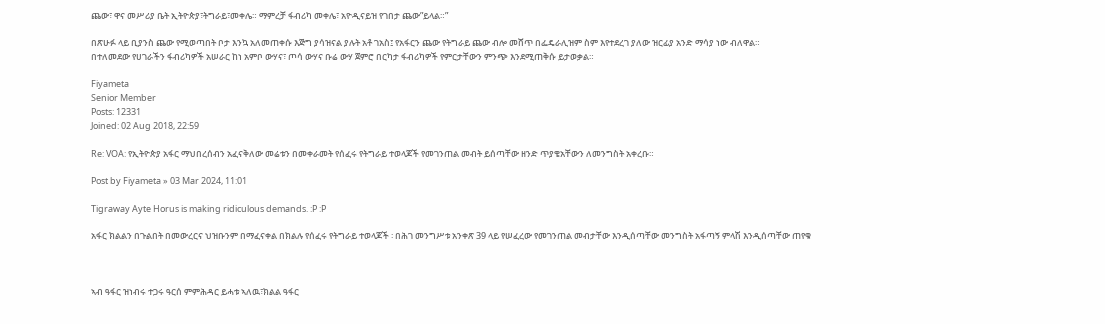ጨው፣ ዋና መሥሪያ ቤት ኢትዮጵያ፣ትግራይ፣መቀሌ። ማምረቻ ፋብሪካ መቀሌ፣ አዮዲናይዝ የገበታ ጨው”ይላል።”

በጽሁፉ ላይ ቢያንስ ጨው የሚወጣበት ቦታ እንኳ አለመጠቀሱ እጅግ ያሳዝናል ያሉት አቶ ገአስ፤ የአፋርን ጨው የትግራይ ጨው ብሎ መሸጥ በፌዴራሊዝም ስም እየተደረገ ያለው ዝርፊያ አንድ ማሳያ ነው ብለዋል።
በተለመደው የሀገራችን ፋብሪካዎች አሠራር ከነ አምቦ ውሃና፣ ጦሳ ውሃና ቡሬ ውሃ ጀምሮ በርካታ ፋብሪካዎች የምርታቸውን ምንጭ እንደሚጠቅሱ ይታወቃል።

Fiyameta
Senior Member
Posts: 12331
Joined: 02 Aug 2018, 22:59

Re: VOA: የኢትዮጵያ አፋር ማህበረሰብን አፈናቅለው መሬቱን በመቀራመት የሰፈሩ የትግራይ ተወላጆች የመገንጠል መብት ይሰጣቸው ዘንድ ጥያቄአቸውን ለመንግስት አቀረቡ።

Post by Fiyameta » 03 Mar 2024, 11:01

Tigraway Ayte Horus is making ridiculous demands. :P :P

አፋር ክልልን በጉልበት በመውረርና ህዝቡንም በማፈናቀል በክልሉ የሰፈሩ የትግራይ ተወላጆች ፡ በሕገ መንግሥቱ አንቀጽ 39 ላይ የሠፈረው የመገንጠል መብታቸው እንዲሰጣቸው መንግስት አፋጣኝ ምላሽ እንዲሰጣቸው ጠየቁ



ኣብ ዓፋር ዝነብሩ ተጋሩ ዓርሰ ምምሕዳር ይሓቱ ኣለዉ፣ክልል ዓፋር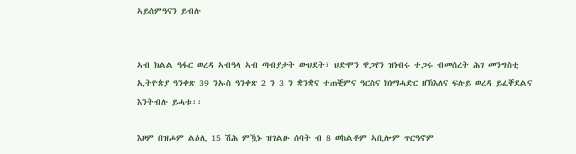ኣይሰምዓናን ይብሉ


ኣብ ክልል ዓፋር ወረዳ ኣብዓላ ኣብ ጣብያታት ውህደት፣ ህድሞን ዋጋየን ዝነብሩ ተጋሩ ብመሰረት ሕገ መንግስቲ ኢትዮጵያ ዓንቀጽ 39 ንኡስ ዓንቀጽ 2 ን 3 ን ቋንቋና ተጠቒምና ዓርስና ክነማሓድር ዘኽእለና ፍሉይ ወረዳ ይፈቐደልና እንትብሉ ይሓቱ፡፡

እዞም በዝሖም ልዕሊ 15 ሽሕ ምዃኑ ዝገልፁ ሰባት ብ 8 ወከልቶም ኣቢሎም ጥርዓኖም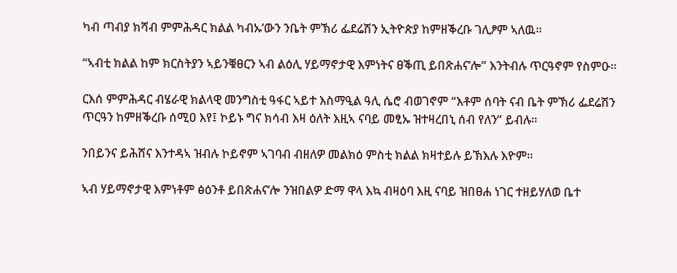ካብ ጣብያ ክሻብ ምምሕዳር ክልል ካብኡ’ውን ንቤት ምኽሪ ፌደሬሽን ኢትዮጵያ ከምዘቕረቡ ገሊፆም ኣለዉ፡፡

“ኣብቲ ክልል ከም ክርስትያን ኣይንቑፀርን ኣብ ልዕሊ ሃይማኖታዊ እምነትና ፀቕጢ ይበጽሐና’ሎ” እንትብሉ ጥርዓኖም የስምዑ፡፡

ርእሰ ምምሕዳር ብሄራዊ ክልላዊ መንግስቲ ዓፋር ኣይተ እስማዒል ዓሊ ሴሮ ብወገኖም “እቶም ሰባት ናብ ቤት ምኽሪ ፌደሬሽን ጥርዓን ከምዘቕረቡ ሰሚዐ እየ፤ ኮይኑ ግና ክሳብ እዛ ዕለት እዚኣ ናባይ መፂኡ ዝተዛረበኒ ሰብ የለን” ይብሉ፡፡

ንበይንና ይሕሸና እንተዳኣ ዝብሉ ኮይኖም ኣገባብ ብዘለዎ መልክዕ ምስቲ ክልል ክዛተይሉ ይኽእሉ እዮም፡፡

ኣብ ሃይማኖታዊ እምነቶም ፅዕንቶ ይበጽሐና’ሎ ንዝበልዎ ድማ ዋላ እኳ ብዛዕባ እዚ ናባይ ዝበፀሐ ነገር ተዘይሃለወ ቤተ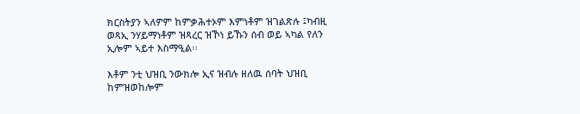ክርስትያን ኣለዎም ከምቃሕተኦም እምነቶም ዝገልጽሉ ፤ካብዚ ወጻኢ ንሃይማነቶም ዝጻረር ዝኾነ ይኹን ሰብ ወይ ኣካል የለን ኢሎም ኣይተ እስማዒል፡፡

እቶም ንቲ ህዝቢ ንውክሎ ኢና ዝብሉ ዘለዉ ሰባት ህዝቢ ከምዝወከሎም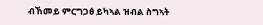ብኸመይ ምርግጋፅ ይካኣል ዝብል ስግኣት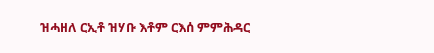ዝሓዘለ ርኢቶ ዝሃቡ እቶም ርእሰ ምምሕዳር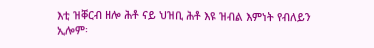እቲ ዝቐርብ ዘሎ ሕቶ ናይ ህዝቢ ሕቶ እዩ ዝብል እምነት የብለይን ኢሎም፡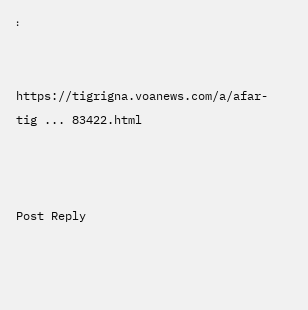፡


https://tigrigna.voanews.com/a/afar-tig ... 83422.html



Post Reply